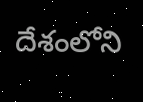దేశంలోని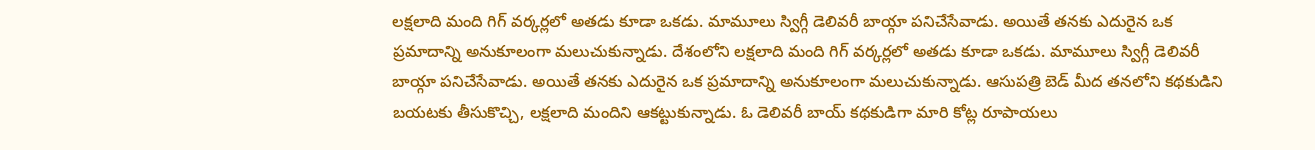లక్షలాది మంది గిగ్ వర్కర్లలో అతడు కూడా ఒకడు. మామూలు స్విగ్గీ డెలివరీ బాయ్గా పనిచేసేవాడు. అయితే తనకు ఎదురైన ఒక ప్రమాదాన్ని అనుకూలంగా మలుచుకున్నాడు. దేశంలోని లక్షలాది మంది గిగ్ వర్కర్లలో అతడు కూడా ఒకడు. మామూలు స్విగ్గీ డెలివరీ బాయ్గా పనిచేసేవాడు. అయితే తనకు ఎదురైన ఒక ప్రమాదాన్ని అనుకూలంగా మలుచుకున్నాడు. ఆసుపత్రి బెడ్ మీద తనలోని కథకుడిని బయటకు తీసుకొచ్చి, లక్షలాది మందిని ఆకట్టుకున్నాడు. ఓ డెలివరీ బాయ్ కథకుడిగా మారి కోట్ల రూపాయలు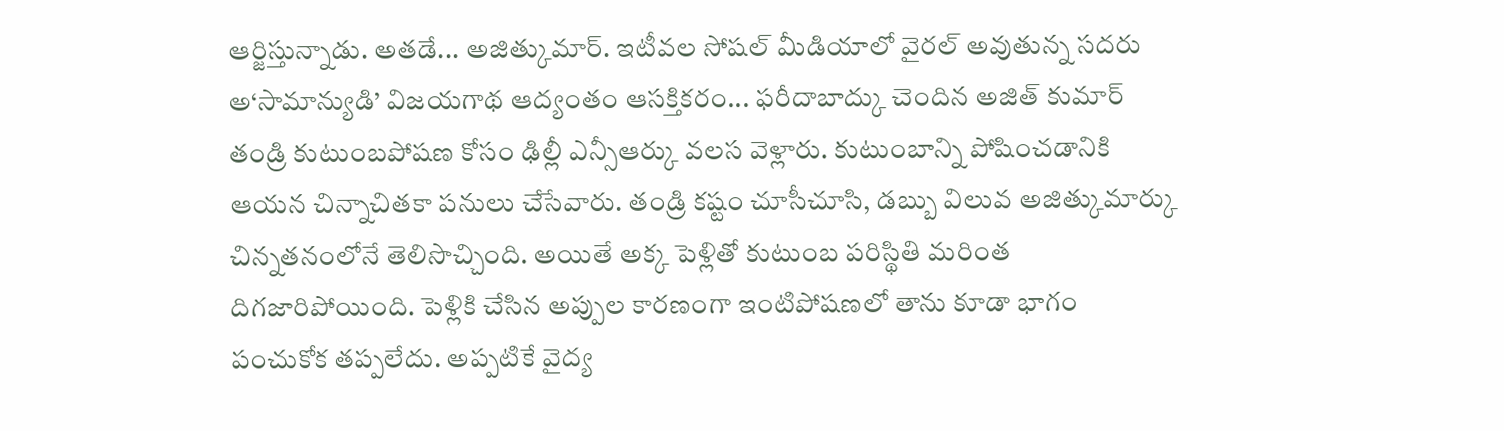ఆర్జిస్తున్నాడు. అతడే... అజిత్కుమార్. ఇటీవల సోషల్ మీడియాలో వైరల్ అవుతున్న సదరు అ‘సామాన్యుడి’ విజయగాథ ఆద్యంతం ఆసక్తికరం... ఫరీదాబాద్కు చెందిన అజిత్ కుమార్ తండ్రి కుటుంబపోషణ కోసం ఢిల్లీ ఎన్సీఆర్కు వలస వెళ్లారు. కుటుంబాన్ని పోషించడానికి ఆయన చిన్నాచితకా పనులు చేసేవారు. తండ్రి కష్టం చూసీచూసి, డబ్బు విలువ అజిత్కుమార్కు చిన్నతనంలోనే తెలిసొచ్చింది. అయితే అక్క పెళ్లితో కుటుంబ పరిస్థితి మరింత దిగజారిపోయింది. పెళ్లికి చేసిన అప్పుల కారణంగా ఇంటిపోషణలో తాను కూడా భాగం పంచుకోక తప్పలేదు. అప్పటికే వైద్య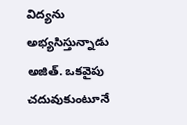విద్యను అభ్యసిస్తున్నాడు అజిత్. ఒకవైపు చదువుకుంటూనే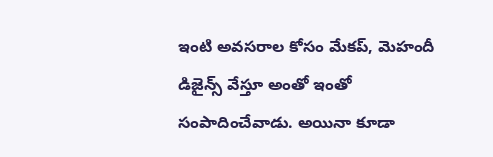ఇంటి అవసరాల కోసం మేకప్, మెహందీ డిజైన్స్ వేస్తూ అంతో ఇంతో సంపాదించేవాడు. అయినా కూడా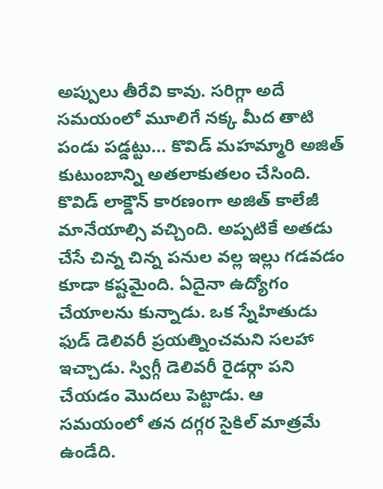అప్పులు తీరేవి కావు. సరిగ్గా అదే సమయంలో మూలిగే నక్క మీద తాటి పండు పడ్డట్టు... కొవిడ్ మహమ్మారి అజిత్ కుటుంబాన్ని అతలాకుతలం చేసింది. కొవిడ్ లాక్డౌన్ కారణంగా అజిత్ కాలేజీ మానేయాల్సి వచ్చింది. అప్పటికే అతడు చేసే చిన్న చిన్న పనుల వల్ల ఇల్లు గడవడం కూడా కష్టమైంది. ఏదైనా ఉద్యోగం చేయాలను కున్నాడు. ఒక స్నేహితుడు ఫుడ్ డెలివరీ ప్రయత్నించమని సలహా ఇచ్చాడు. స్విగ్గీ డెలివరీ రైడర్గా పని చేయడం మొదలు పెట్టాడు. ఆ సమయంలో తన దగ్గర సైకిల్ మాత్రమే ఉండేది.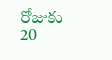రోజుకు 20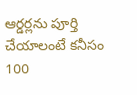ఆర్డర్లను పూర్తి చేయాలంటే కనీసం 100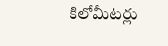కిలోమీటర్లు